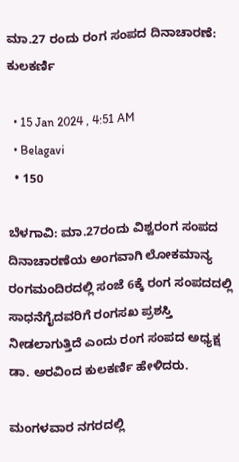ಮಾ.27 ರಂದು‌ ರಂಗ ಸಂಪದ ದಿನಾಚಾರಣೆ: ಕುಲಕರ್ಣಿ

  • 15 Jan 2024 , 4:51 AM
  • Belagavi
  • 150

ಬೆಳಗಾವಿ: ಮಾ.27ರಂದು ವಿಶ್ವರಂಗ ಸಂಪದ ದಿನಾಚಾರಣೆಯ ಅಂಗವಾಗಿ ಲೋಕಮಾನ್ಯ ರಂಗಮಂದಿರದಲ್ಲಿ ಸಂಜೆ 6ಕ್ಕೆ ರಂಗ ಸಂಪದದಲ್ಲಿ ಸಾಧನೆಗೈದವರಿಗೆ ರಂಗಸಖ ಪ್ರಶಸ್ತಿ ನೀಡಲಾಗುತ್ತಿದೆ ಎಂದು ರಂಗ ಸಂಪದ ಅಧ್ಯಕ್ಷ ಡಾ. ಅರವಿಂದ ಕುಲಕರ್ಣಿ ಹೇಳಿದರು.

ಮಂಗಳವಾರ ನಗರದಲ್ಲಿ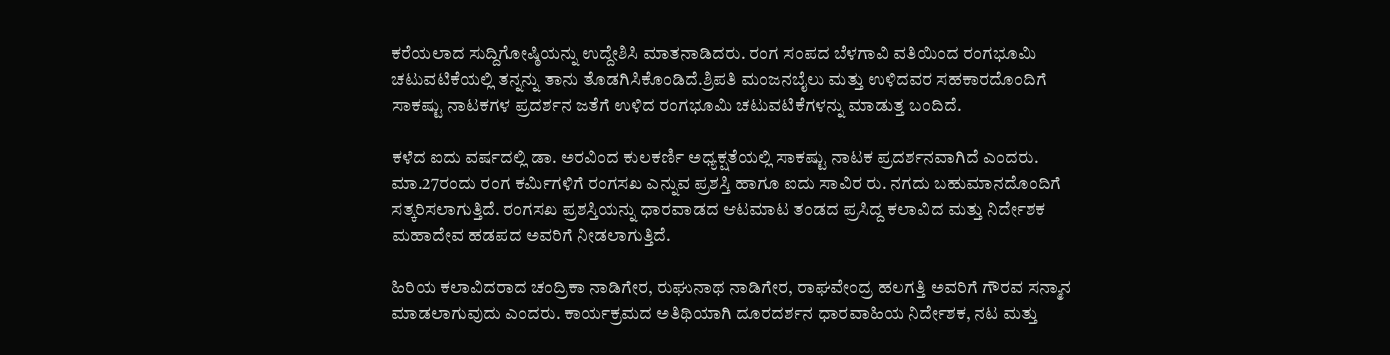ಕರೆಯಲಾದ ಸುದ್ದಿಗೋಷ್ಠಿಯನ್ನು ಉದ್ದೇಶಿಸಿ ಮಾತನಾಡಿದರು. ರಂಗ ಸಂಪದ ಬೆಳಗಾವಿ ವತಿಯಿಂದ ರಂಗಭೂಮಿ ಚಟುವಟಿಕೆಯಲ್ಲಿ ತನ್ನನ್ನು ತಾನು ತೊಡಗಿಸಿಕೊಂಡಿದೆ.ಶ್ರಿಪತಿ ಮಂಜನಬೈಲು ಮತ್ತು ಉಳಿದವರ ಸಹಕಾರದೊಂದಿಗೆ ಸಾಕಷ್ಟು ನಾಟಕಗಳ ಪ್ರದರ್ಶನ ಜತೆಗೆ ಉಳಿದ ರಂಗಭೂಮಿ ಚಟುವಟಿಕೆಗಳನ್ನು ಮಾಡುತ್ತ ಬಂದಿದೆ.

ಕಳೆದ ಐದು ವರ್ಷದಲ್ಲಿ ಡಾ. ಅರವಿಂದ ಕುಲಕರ್ಣಿ ಅಧ್ಯಕ್ಷತೆಯಲ್ಲಿ ಸಾಕಷ್ಟು ನಾಟಕ ಪ್ರದರ್ಶನವಾಗಿದೆ ಎಂದರು. ಮಾ.27ರಂದು ರಂಗ ಕರ್ಮಿಗಳಿಗೆ ರಂಗಸಖ ಎನ್ನುವ ಪ್ರಶಸ್ತಿ ಹಾಗೂ ಐದು ಸಾವಿರ ರು. ನಗದು ಬಹುಮಾನದೊಂದಿಗೆ ಸತ್ಕರಿಸಲಾಗುತ್ತಿದೆ. ರಂಗಸಖ ಪ್ರಶಸ್ತಿಯನ್ನು ಧಾರವಾಡದ ಆಟಮಾಟ ತಂಡದ ಪ್ರಸಿದ್ದ ಕಲಾವಿದ ಮತ್ತು ನಿರ್ದೇಶಕ ಮಹಾದೇವ ಹಡಪದ ಅವರಿಗೆ ನೀಡಲಾಗುತ್ತಿದೆ.

ಹಿರಿಯ ಕಲಾವಿದರಾದ ಚಂದ್ರಿಕಾ ನಾಡಿಗೇರ, ರುಘುನಾಥ ನಾಡಿಗೇರ, ರಾಘವೇಂದ್ರ ಹಲಗತ್ತಿ ಅವರಿಗೆ ಗೌರವ ಸನ್ಮಾನ ಮಾಡಲಾಗುವುದು ಎಂದರು. ಕಾರ್ಯಕ್ರಮದ ಅತಿಥಿಯಾಗಿ ದೂರದರ್ಶನ ಧಾರವಾಹಿಯ ನಿರ್ದೇಶಕ, ನಟ ಮತ್ತು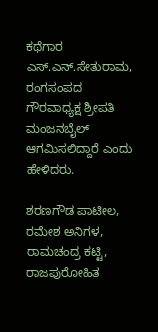ಕಥೆಗಾರ ಎಸ್.ಎನ್.ಸೇತುರಾಮ, ರಂಗಸಂಪದ ಗೌರವಾಧ್ಯಕ್ಷ ಶ್ರೀಪತಿ ಮಂಜನಬೈಲ್ ಆಗಮಿಸಲಿದ್ದಾರೆ ಎಂದು ಹೇಳಿದರು.

ಶರಣಗೌಡ ಪಾಟೀಲ, ರಮೇಶ ಅನಿಗಳ, ರಾಮಚಂದ್ರ ಕಟ್ಟಿ, ರಾಜಪುರೋಹಿತ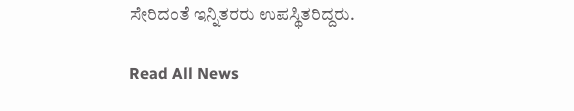ಸೇರಿದಂತೆ ಇನ್ನಿತರರು ಉಪಸ್ಥಿತರಿದ್ದರು.

Read All News